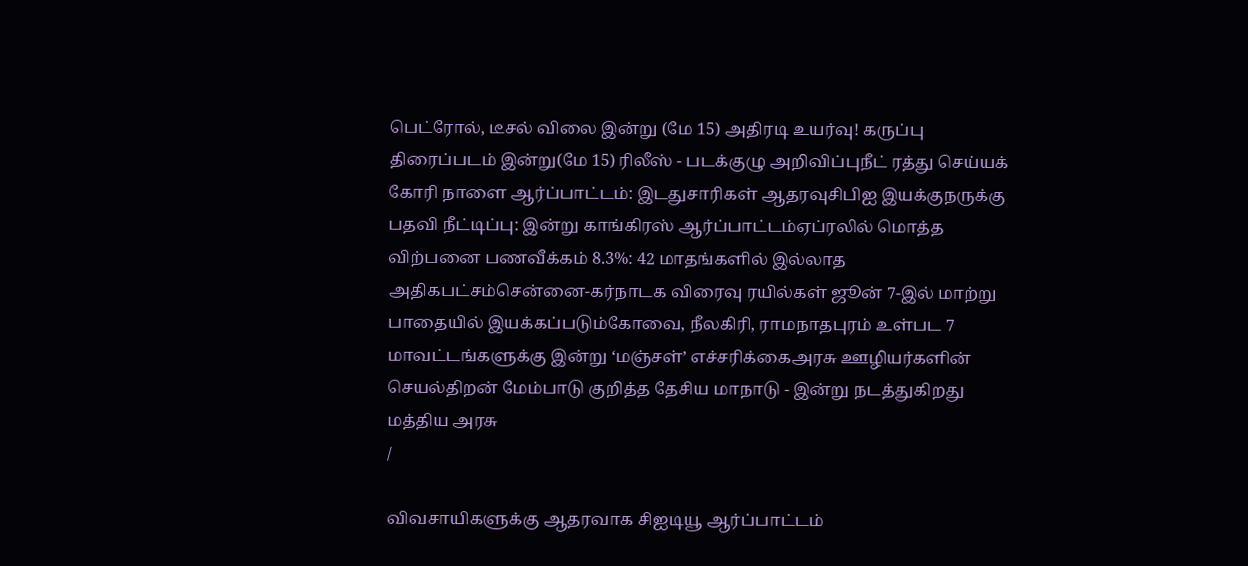பெட்ரோல், டீசல் விலை இன்று (மே 15) அதிரடி உயர்வு! கருப்பு திரைப்படம் இன்று(மே 15) ரிலீஸ் - படக்குழு அறிவிப்புநீட் ரத்து செய்யக் கோரி நாளை ஆர்ப்பாட்டம்: இடதுசாரிகள் ஆதரவுசிபிஐ இயக்குநருக்கு பதவி நீட்டிப்பு: இன்று காங்கிரஸ் ஆர்ப்பாட்டம்ஏப்ரலில் மொத்த விற்பனை பணவீக்கம் 8.3%: 42 மாதங்களில் இல்லாத அதிகபட்சம்சென்னை-கர்நாடக விரைவு ரயில்கள் ஜூன் 7-இல் மாற்று பாதையில் இயக்கப்படும்கோவை, நீலகிரி, ராமநாதபுரம் உள்பட 7 மாவட்டங்களுக்கு இன்று ‘மஞ்சள்’ எச்சரிக்கைஅரசு ஊழியர்களின் செயல்திறன் மேம்பாடு குறித்த தேசிய மாநாடு - இன்று நடத்துகிறது மத்திய அரசு
/

விவசாயிகளுக்கு ஆதரவாக சிஐடியூ ஆர்ப்பாட்டம்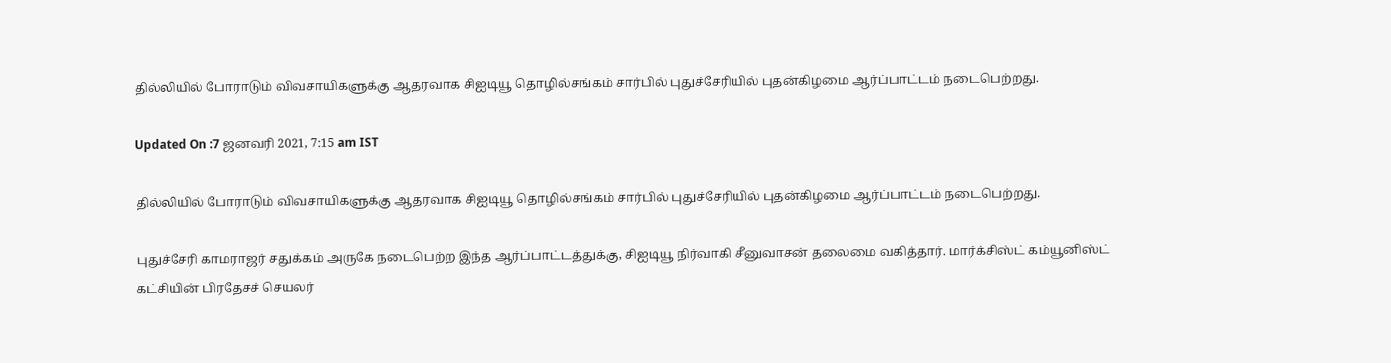தில்லியில் போராடும் விவசாயிகளுக்கு ஆதரவாக சிஐடியூ தொழில்சங்கம் சார்பில் புதுச்சேரியில் புதன்கிழமை ஆர்ப்பாட்டம் நடைபெற்றது.

Updated On :7 ஜனவரி 2021, 7:15 am IST

தில்லியில் போராடும் விவசாயிகளுக்கு ஆதரவாக சிஐடியூ தொழில்சங்கம் சார்பில் புதுச்சேரியில் புதன்கிழமை ஆர்ப்பாட்டம் நடைபெற்றது.

புதுச்சேரி காமராஜர் சதுக்கம் அருகே நடைபெற்ற இந்த ஆர்ப்பாட்டத்துக்கு, சிஐடியூ நிர்வாகி சீனுவாசன் தலைமை வகித்தார். மார்க்சிஸ்ட் கம்யூனிஸ்ட் கட்சியின் பிரதேசச் செயலர்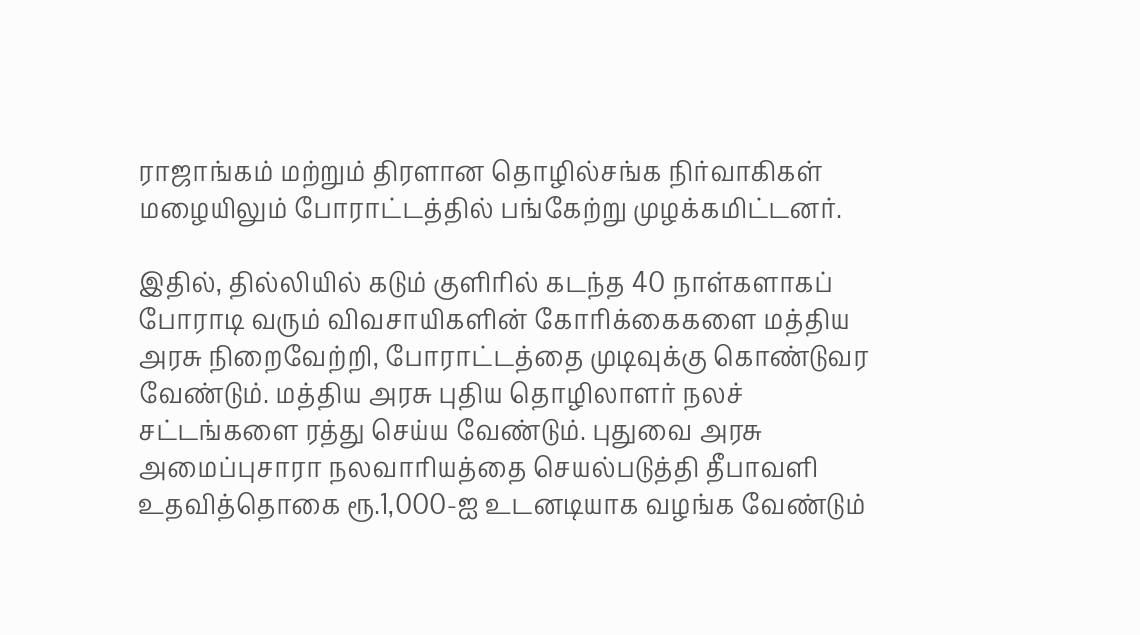ராஜாங்கம் மற்றும் திரளான தொழில்சங்க நிர்வாகிகள் மழையிலும் போராட்டத்தில் பங்கேற்று முழக்கமிட்டனர்.

இதில், தில்லியில் கடும் குளிரில் கடந்த 40 நாள்களாகப் போராடி வரும் விவசாயிகளின் கோரிக்கைகளை மத்திய அரசு நிறைவேற்றி, போராட்டத்தை முடிவுக்கு கொண்டுவர வேண்டும். மத்திய அரசு புதிய தொழிலாளர் நலச் சட்டங்களை ரத்து செய்ய வேண்டும். புதுவை அரசு அமைப்புசாரா நலவாரியத்தை செயல்படுத்தி தீபாவளி உதவித்தொகை ரூ.1,000-ஐ உடனடியாக வழங்க வேண்டும்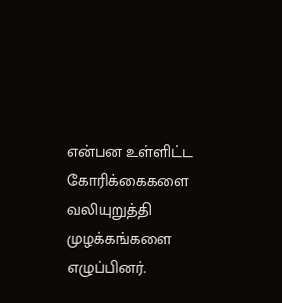என்பன உள்ளிட்ட கோரிக்கைகளை வலியுறுத்தி முழக்கங்களை எழுப்பினர்.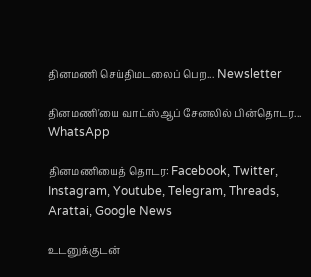தினமணி செய்திமடலைப் பெற... Newsletter

தினமணி'யை வாட்ஸ்ஆப் சேனலில் பின்தொடர... WhatsApp

தினமணியைத் தொடர: Facebook, Twitter, Instagram, Youtube, Telegram, Threads, Arattai, Google News

உடனுக்குடன்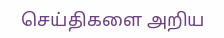செய்திகளை அறிய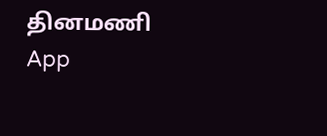தினமணி App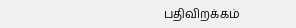பதிவிறக்கம்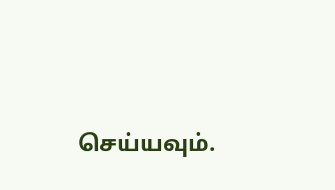செய்யவும்.